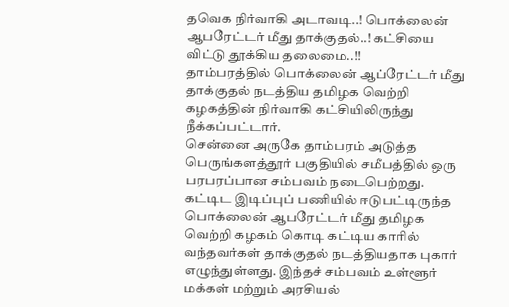தவெக நிர்வாகி அடாவடி..! பொக்லைன் ஆபரேட்டர் மீது தாக்குதல்..! கட்சியை விட்டு தூக்கிய தலைமை..!!
தாம்பரத்தில் பொக்லைன் ஆப்ரேட்டர் மீது தாக்குதல் நடத்திய தமிழக வெற்றி கழகத்தின் நிர்வாகி கட்சியிலிருந்து நீக்கப்பட்டார்.
சென்னை அருகே தாம்பரம் அடுத்த பெருங்களத்தூர் பகுதியில் சமீபத்தில் ஒரு பரபரப்பான சம்பவம் நடைபெற்றது. கட்டிட இடிப்புப் பணியில் ஈடுபட்டிருந்த பொக்லைன் ஆபரேட்டர் மீது தமிழக வெற்றி கழகம் கொடி கட்டிய காரில் வந்தவர்கள் தாக்குதல் நடத்தியதாக புகார் எழுந்துள்ளது. இந்தச் சம்பவம் உள்ளூர் மக்கள் மற்றும் அரசியல்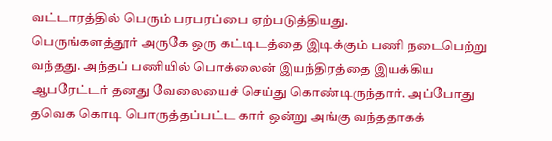வட்டாரத்தில் பெரும் பரபரப்பை ஏற்படுத்தியது.
பெருங்களத்தூர் அருகே ஒரு கட்டிடத்தை இடிக்கும் பணி நடைபெற்று வந்தது. அந்தப் பணியில் பொக்லைன் இயந்திரத்தை இயக்கிய ஆபரேட்டர் தனது வேலையைச் செய்து கொண்டிருந்தார். அப்போது தவெக கொடி பொருத்தப்பட்ட கார் ஒன்று அங்கு வந்ததாகக்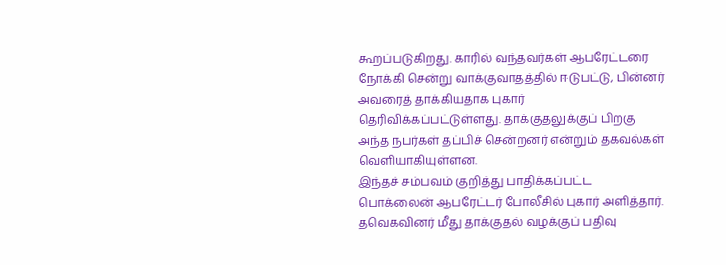கூறப்படுகிறது. காரில் வந்தவர்கள் ஆபரேட்டரை நோக்கி சென்று வாக்குவாதத்தில் ஈடுபட்டு, பின்னர் அவரைத் தாக்கியதாக புகார் தெரிவிக்கப்பட்டுள்ளது. தாக்குதலுக்குப் பிறகு அந்த நபர்கள் தப்பிச் சென்றனர் என்றும் தகவல்கள் வெளியாகியுள்ளன.
இந்தச் சம்பவம் குறித்து பாதிக்கப்பட்ட பொக்லைன் ஆபரேட்டர் போலீசில் புகார் அளித்தார். தவெகவினர் மீது தாக்குதல் வழக்குப் பதிவு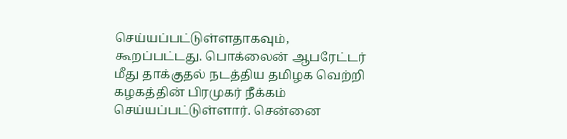செய்யப்பட்டுள்ளதாகவும், கூறப்பட்டது. பொக்லைன் ஆபரேட்டர் மீது தாக்குதல் நடத்திய தமிழக வெற்றி கழகத்தின் பிரமுகர் நீக்கம் செய்யப்பட்டுள்ளார். சென்னை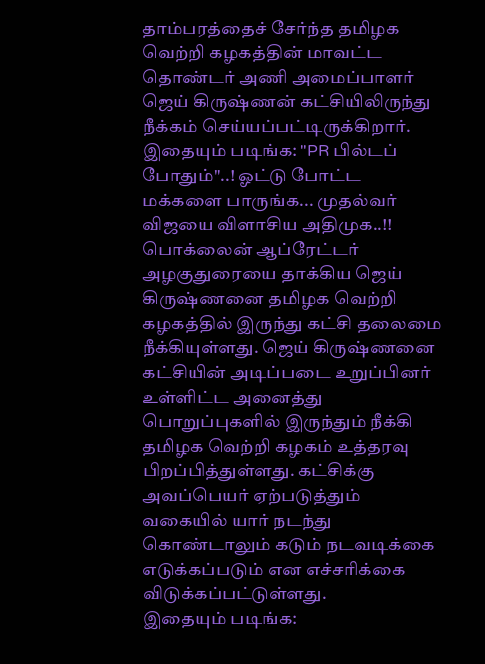தாம்பரத்தைச் சேர்ந்த தமிழக வெற்றி கழகத்தின் மாவட்ட தொண்டர் அணி அமைப்பாளர் ஜெய் கிருஷ்ணன் கட்சியிலிருந்து நீக்கம் செய்யப்பட்டிருக்கிறார்.
இதையும் படிங்க: "PR பில்டப் போதும்"..! ஓட்டு போட்ட மக்களை பாருங்க... முதல்வர் விஜயை விளாசிய அதிமுக..!!
பொக்லைன் ஆப்ரேட்டர் அழகுதுரையை தாக்கிய ஜெய் கிருஷ்ணனை தமிழக வெற்றி கழகத்தில் இருந்து கட்சி தலைமை நீக்கியுள்ளது. ஜெய் கிருஷ்ணனை கட்சியின் அடிப்படை உறுப்பினர் உள்ளிட்ட அனைத்து பொறுப்புகளில் இருந்தும் நீக்கி தமிழக வெற்றி கழகம் உத்தரவு பிறப்பித்துள்ளது. கட்சிக்கு அவப்பெயர் ஏற்படுத்தும் வகையில் யார் நடந்து கொண்டாலும் கடும் நடவடிக்கை எடுக்கப்படும் என எச்சரிக்கை விடுக்கப்பட்டுள்ளது.
இதையும் படிங்க: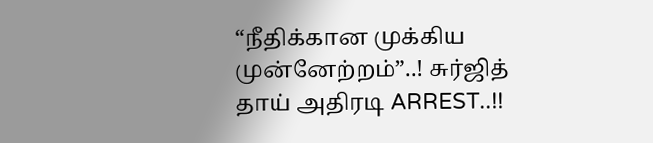“நீதிக்கான முக்கிய முன்னேற்றம்”..! சுர்ஜித் தாய் அதிரடி ARREST..!!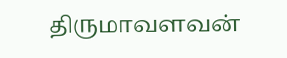திருமாவளவன்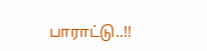பாராட்டு..!!